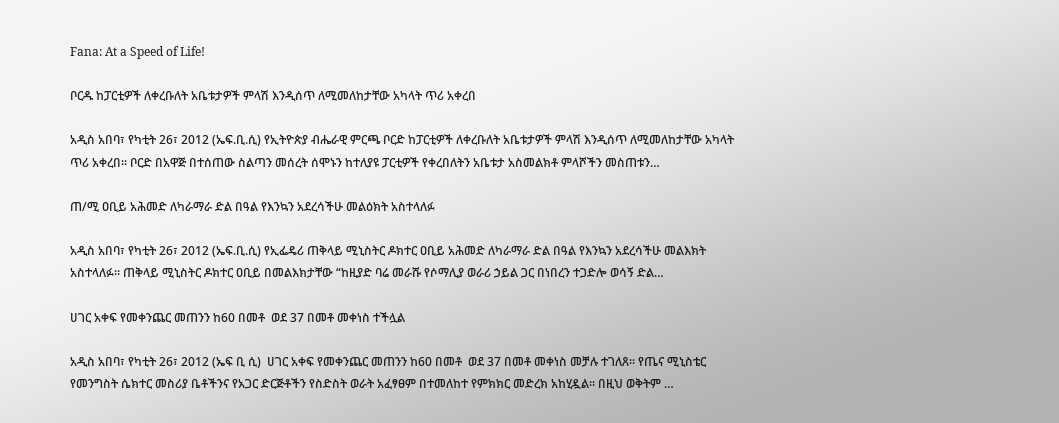Fana: At a Speed of Life!

ቦርዱ ከፓርቲዎች ለቀረቡለት አቤቱታዎች ምላሽ እንዲሰጥ ለሚመለከታቸው አካላት ጥሪ አቀረበ

አዲስ አበባ፣ የካቲት 26፣ 2012 (ኤፍ.ቢ.ሲ) የኢትዮጵያ ብሔራዊ ምርጫ ቦርድ ከፓርቲዎች ለቀረቡለት አቤቱታዎች ምላሽ እንዲሰጥ ለሚመለከታቸው አካላት ጥሪ አቀረበ። ቦርድ በአዋጅ በተሰጠው ስልጣን መሰረት ሰሞኑን ከተለያዩ ፓርቲዎች የቀረበለትን አቤቱታ አስመልክቶ ምላሾችን መስጠቱን…

ጠ/ሚ ዐቢይ አሕመድ ለካራማራ ድል በዓል የእንኳን አደረሳችሁ መልዕክት አስተላለፉ

አዲስ አበባ፣ የካቲት 26፣ 2012 (ኤፍ.ቢ.ሲ) የኢፌዴሪ ጠቅላይ ሚኒስትር ዶክተር ዐቢይ አሕመድ ለካራማራ ድል በዓል የእንኳን አደረሳችሁ መልእክት አስተላለፉ። ጠቅላይ ሚኒስትር ዶክተር ዐቢይ በመልእክታቸው “ከዚያድ ባሬ መራሹ የሶማሊያ ወራሪ ኃይል ጋር በነበረን ተጋድሎ ወሳኝ ድል…

ሀገር አቀፍ የመቀንጨር መጠንን ከ60 በመቶ  ወደ 37 በመቶ መቀነስ ተችሏል

አዲስ አበባ፣ የካቲት 26፣ 2012 (ኤፍ ቢ ሲ)  ሀገር አቀፍ የመቀንጨር መጠንን ከ60 በመቶ  ወደ 37 በመቶ መቀነስ መቻሉ ተገለጸ። የጤና ሚኒስቴር የመንግስት ሴክተር መስሪያ ቤቶችንና የአጋር ድርጅቶችን የስድስት ወራት አፈፃፀም በተመለከተ የምክክር መድረክ አከሂዷል። በዚህ ወቅትም …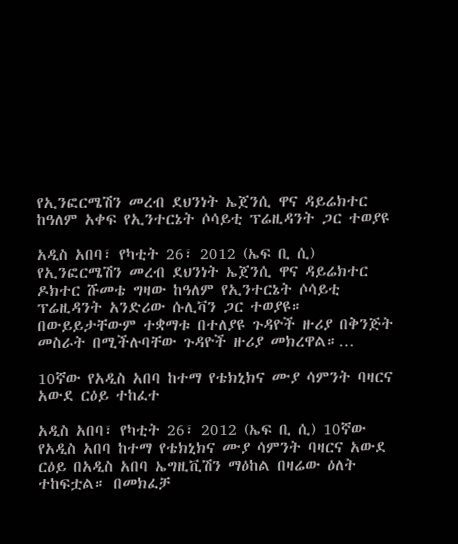የኢንፎርሜሽን መረብ ደህንነት ኤጀንሲ ዋና ዳይሬክተር ከዓለም አቀፍ የኢንተርኔት ሶሳይቲ ፕሬዚዳንት ጋር ተወያዩ

አዲስ አበባ፣ የካቲት 26፣ 2012 (ኤፍ ቢ ሲ) የኢንፎርሜሽን መረብ ደህንነት ኤጀንሲ ዋና ዳይሬክተር ዶክተር ሹመቴ ግዛው ከዓለም የኢንተርኔት ሶሳይቲ ፕሬዚዳንት አንድሪው ሱሊቫን ጋር ተወያዩ። በውይይታቸውም ተቋማቱ በተለያዩ ጉዳዮች ዙሪያ በቅንጅት መስራት በሚችሉባቸው ጉዳዮች ዙሪያ መክረዋል።…

10ኛው የአዲስ አበባ ከተማ የቴክኒክና ሙያ ሳምንት ባዛርና አውደ ርዕይ ተከፈተ

አዲስ አበባ፣ የካቲት 26፣ 2012 (ኤፍ ቢ ሲ) 10ኛው የአዲስ አበባ ከተማ የቴክኒክና ሙያ ሳምንት ባዛርና አውደ ርዕይ በአዲስ አበባ ኤግዚቪሽን ማዕከል በዛሬው ዕለት ተከፍቷል። በመክፈቻ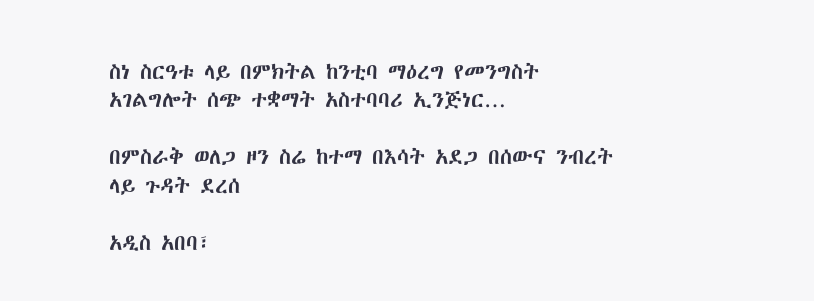ስነ ስርዓቱ ላይ በምክትል ከንቲባ ማዕረግ የመንግስት አገልግሎት ሰጭ ተቋማት አስተባባሪ ኢንጅነር…

በምስራቅ ወለጋ ዞን ስሬ ከተማ በእሳት አደጋ በሰውና ንብረት ላይ ጉዳት ደረሰ

አዲስ አበባ፣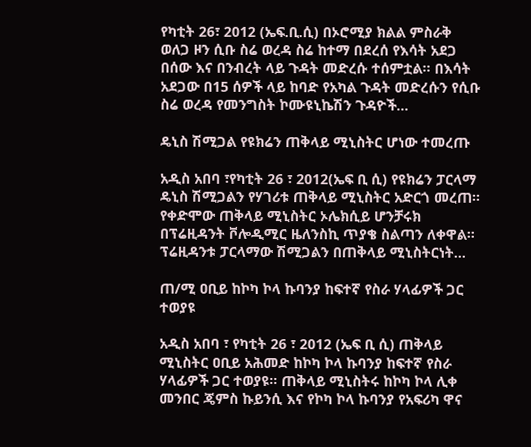የካቲት 26፣ 2012 (ኤፍ.ቢ.ሲ) በኦሮሚያ ክልል ምስራቅ ወለጋ ዞን ሲቡ ስሬ ወረዳ ስሬ ከተማ በደረሰ የእሳት አደጋ በሰው እና በንብረት ላይ ጉዳት መድረሱ ተሰምቷል። በእሳት አደጋው በ15 ሰዎች ላይ ከባድ የአካል ጉዳት መድረሱን የሲቡ ስሬ ወረዳ የመንግስት ኮሙዩኒኬሽን ጉዳዮች…

ዴኒስ ሽሚጋል የዩክሬን ጠቅላይ ሚኒስትር ሆነው ተመረጡ

አዲስ አበባ ፣የካቲት 26 ፣ 2012(ኤፍ ቢ ሲ) የዩክሬን ፓርላማ ዴኒስ ሽሚጋልን የሃገሪቱ ጠቅላይ ሚኒስትር አድርጎ መረጠ። የቀድሞው ጠቅላይ ሚኒስትር ኦሌክሲይ ሆንቻሩክ በፕሬዚዳንት ቮሎዲሚር ዜለንስኪ ጥያቄ ስልጣን ለቀዋል። ፕሬዚዳንቱ ፓርላማው ሽሚጋልን በጠቅላይ ሚኒስትርነት…

ጠ/ሚ ዐቢይ ከኮካ ኮላ ኩባንያ ከፍተኛ የስራ ሃላፊዎች ጋር ተወያዩ

አዲስ አበባ ፣ የካቲት 26 ፣ 2012 (ኤፍ ቢ ሲ) ጠቅላይ ሚኒስትር ዐቢይ አሕመድ ከኮካ ኮላ ኩባንያ ከፍተኛ የስራ ሃላፊዎች ጋር ተወያዩ። ጠቅላይ ሚኒስትሩ ከኮካ ኮላ ሊቀ መንበር ጄምስ ኩይንሲ እና የኮካ ኮላ ኩባንያ የአፍሪካ ዋና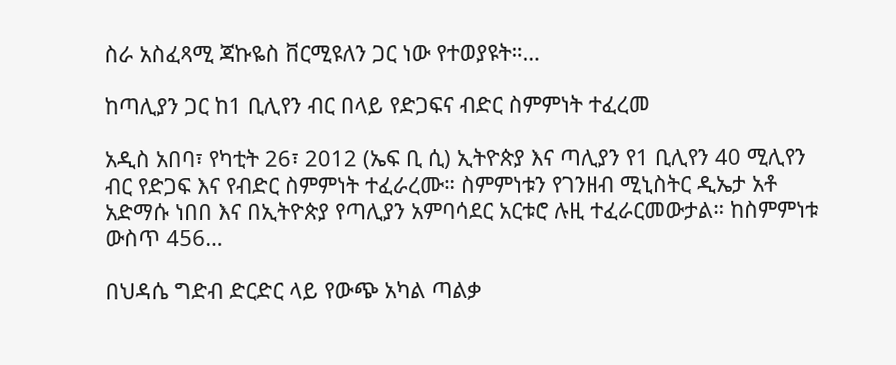ስራ አስፈጻሚ ጃኩዬስ ቨርሚዩለን ጋር ነው የተወያዩት።…

ከጣሊያን ጋር ከ1 ቢሊየን ብር በላይ የድጋፍና ብድር ስምምነት ተፈረመ

አዲስ አበባ፣ የካቲት 26፣ 2012 (ኤፍ ቢ ሲ) ኢትዮጵያ እና ጣሊያን የ1 ቢሊየን 40 ሚሊየን ብር የድጋፍ እና የብድር ስምምነት ተፈራረሙ። ስምምነቱን የገንዘብ ሚኒስትር ዲኤታ አቶ አድማሱ ነበበ እና በኢትዮጵያ የጣሊያን አምባሳደር አርቱሮ ሉዚ ተፈራርመውታል። ከስምምነቱ ውስጥ 456…

በህዳሴ ግድብ ድርድር ላይ የውጭ አካል ጣልቃ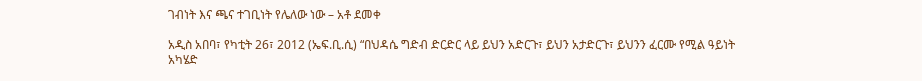ገብነት እና ጫና ተገቢነት የሌለው ነው – አቶ ደመቀ

አዲስ አበባ፣ የካቲት 26፣ 2012 (ኤፍ.ቢ.ሲ) “በህዳሴ ግድብ ድርድር ላይ ይህን አድርጉ፣ ይህን አታድርጉ፣ ይህንን ፈርሙ የሚል ዓይነት አካሄድ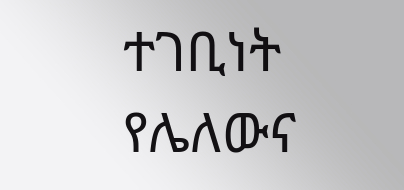ተገቢነት የሌለውና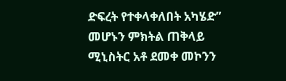ድፍረት የተቀላቀለበት አካሄድ” መሆኑን ምክትል ጠቅላይ ሚኒስትር አቶ ደመቀ መኮንን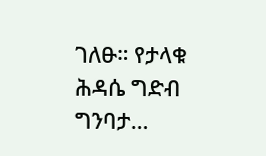ገለፁ። የታላቁ ሕዳሴ ግድብ ግንባታ…